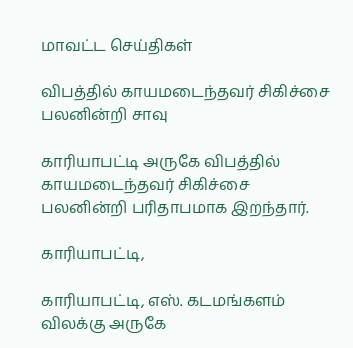மாவட்ட செய்திகள்

விபத்தில் காயமடைந்தவர் சிகிச்சை பலனின்றி சாவு

காரியாபட்டி அருகே விபத்தில் காயமடைந்தவர் சிகிச்சை பலனின்றி பரிதாபமாக இறந்தார்.

காரியாபட்டி,

காரியாபட்டி, எஸ். கடமங்களம் விலக்கு அருகே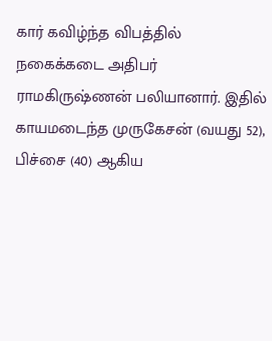கார் கவிழ்ந்த விபத்தில் நகைக்கடை அதிபர் ராமகிருஷ்ணன் பலியானார். இதில் காயமடைந்த முருகேசன் (வயது 52), பிச்சை (40) ஆகிய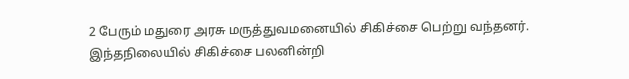2 பேரும் மதுரை அரசு மருத்துவமனையில் சிகிச்சை பெற்று வந்தனர். இந்தநிலையில் சிகிச்சை பலனின்றி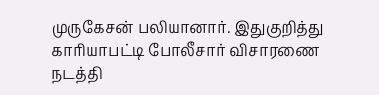முருகேசன் பலியானார். இதுகுறித்து காரியாபட்டி போலீசார் விசாரணை நடத்தி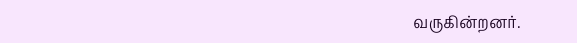வருகின்றனர்.